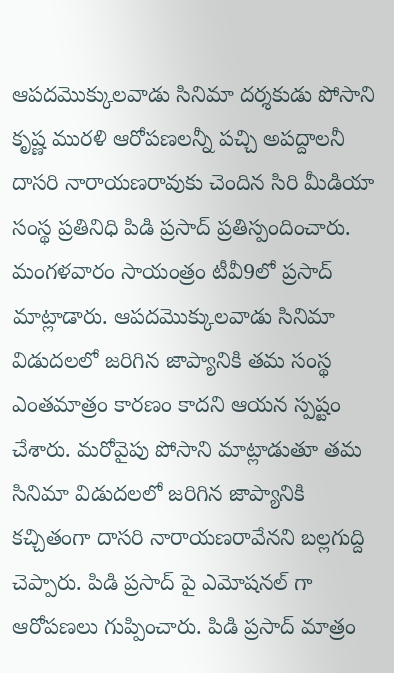ఆపదమొక్కులవాడు సినిమా దర్శకుడు పోసాని కృష్ణ మురళి ఆరోపణలన్నీ పచ్చి అపద్దాలనీ దాసరి నారాయణరావుకు చెందిన సిరి మీడియా సంస్థ ప్రతినిధి పిడి ప్రసాద్ ప్రతిస్పందించారు. మంగళవారం సాయంత్రం టీవీ9లో ప్రసాద్ మాట్లాడారు. ఆపదమొక్కులవాడు సినిమా విడుదలలో జరిగిన జాప్యానికి తమ సంస్థ ఎంతమాత్రం కారణం కాదని ఆయన స్పష్టం చేశారు. మరోవైపు పోసాని మాట్లాడుతూ తమ సినిమా విడుదలలో జరిగిన జాప్యానికి కచ్చితంగా దాసరి నారాయణరావేనని బల్లగుద్ది చెప్పారు. పిడి ప్రసాద్ పై ఎమోషనల్ గా ఆరోపణలు గుప్పించారు. పిడి ప్రసాద్ మాత్రం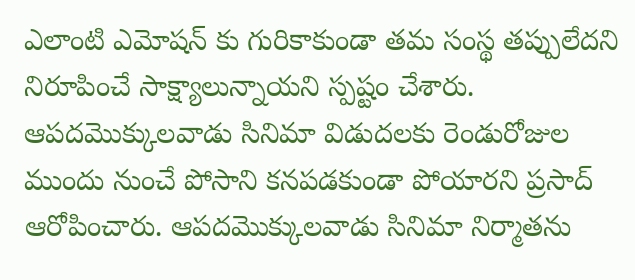ఎలాంటి ఎమోషన్ కు గురికాకుండా తమ సంస్థ తప్పులేదని నిరూపించే సాక్ష్యాలున్నాయని స్పష్టం చేశారు. ఆపదమొక్కులవాడు సినిమా విడుదలకు రెండురోజుల ముందు నుంచే పోసాని కనపడకుండా పోయారని ప్రసాద్ ఆరోపించారు. ఆపదమొక్కులవాడు సినిమా నిర్మాతను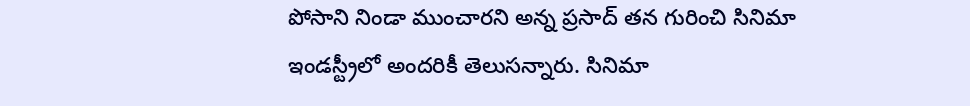పోసాని నిండా ముంచారని అన్న ప్రసాద్ తన గురించి సినిమా ఇండస్ట్రీలో అందరికీ తెలుసన్నారు. సినిమా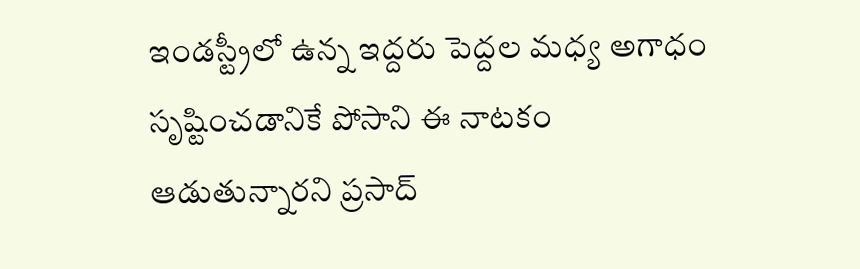ఇండస్ట్రీలో ఉన్న ఇద్దరు పెద్దల మధ్య అగాధం సృష్టించడానికే పోసాని ఈ నాటకం ఆడుతున్నారని ప్రసాద్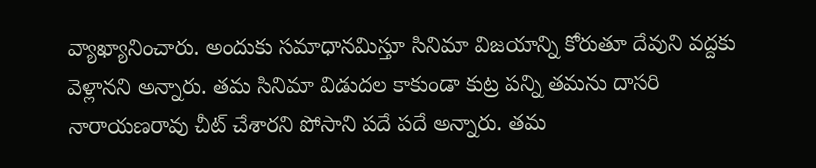వ్యాఖ్యానించారు. అందుకు సమాధానమిస్తూ సినిమా విజయాన్ని కోరుతూ దేవుని వద్దకు వెళ్లానని అన్నారు. తమ సినిమా విడుదల కాకుండా కుట్ర పన్ని తమను దాసరి నారాయణరావు చీట్ చేశారని పోసాని పదే పదే అన్నారు. తమ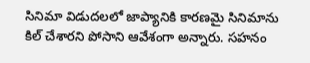సినిమా విడుదలలో జాప్యానికి కారణమై సినిమాను కిల్ చేశారని పోసాని ఆవేశంగా అన్నారు. సహనం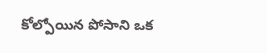కోల్పోయిన పోసాని ఒక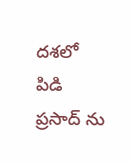దశలో పిడి ప్రసాద్ ను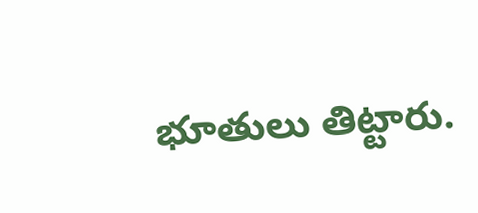భూతులు తిట్టారు.